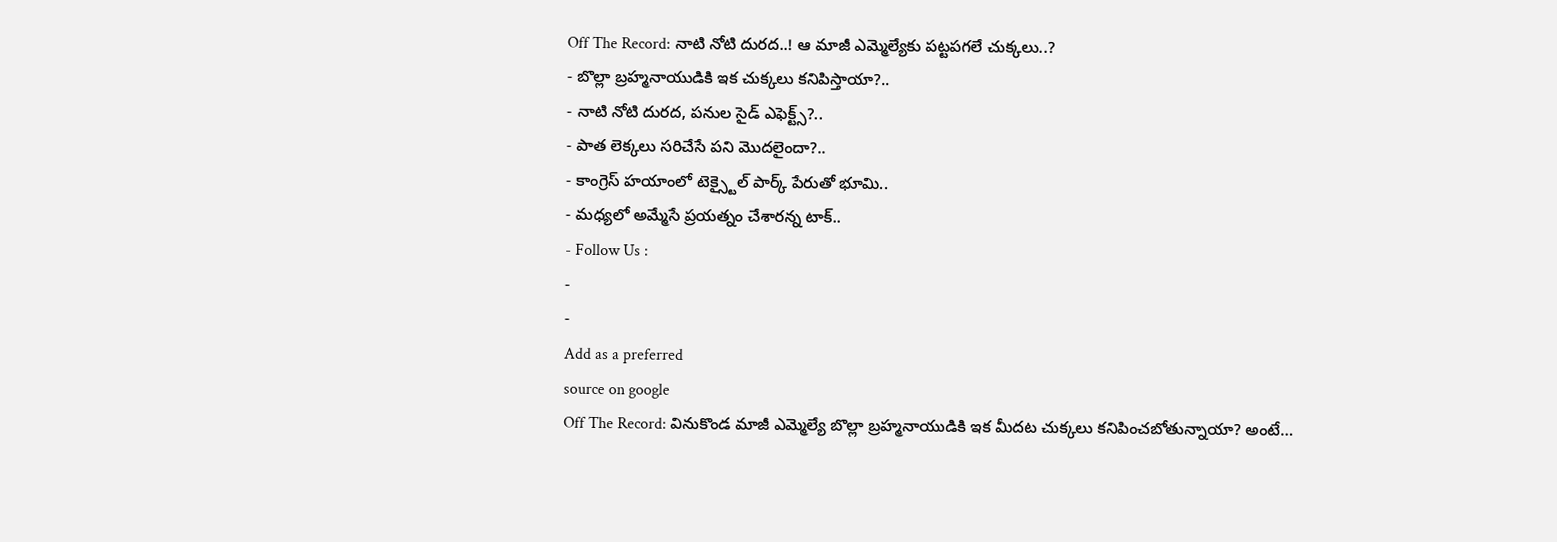Off The Record: నాటి నోటి దురద..! ఆ మాజీ ఎమ్మెల్యేకు పట్టపగలే చుక్కలు..?
- బొల్లా బ్రహ్మనాయుడికి ఇక చుక్కలు కనిపిస్తాయా?..
- నాటి నోటి దురద, పనుల సైడ్ ఎఫెక్ట్స్?..
- పాత లెక్కలు సరిచేసే పని మొదలైందా?..
- కాంగ్రెస్ హయాంలో టెక్స్టైల్ పార్క్ పేరుతో భూమి..
- మధ్యలో అమ్మేసే ప్రయత్నం చేశారన్న టాక్..
- Follow Us :
-
-
Add as a preferred
source on google
Off The Record: వినుకొండ మాజీ ఎమ్మెల్యే బొల్లా బ్రహ్మనాయుడికి ఇక మీదట చుక్కలు కనిపించబోతున్నాయా? అంటే…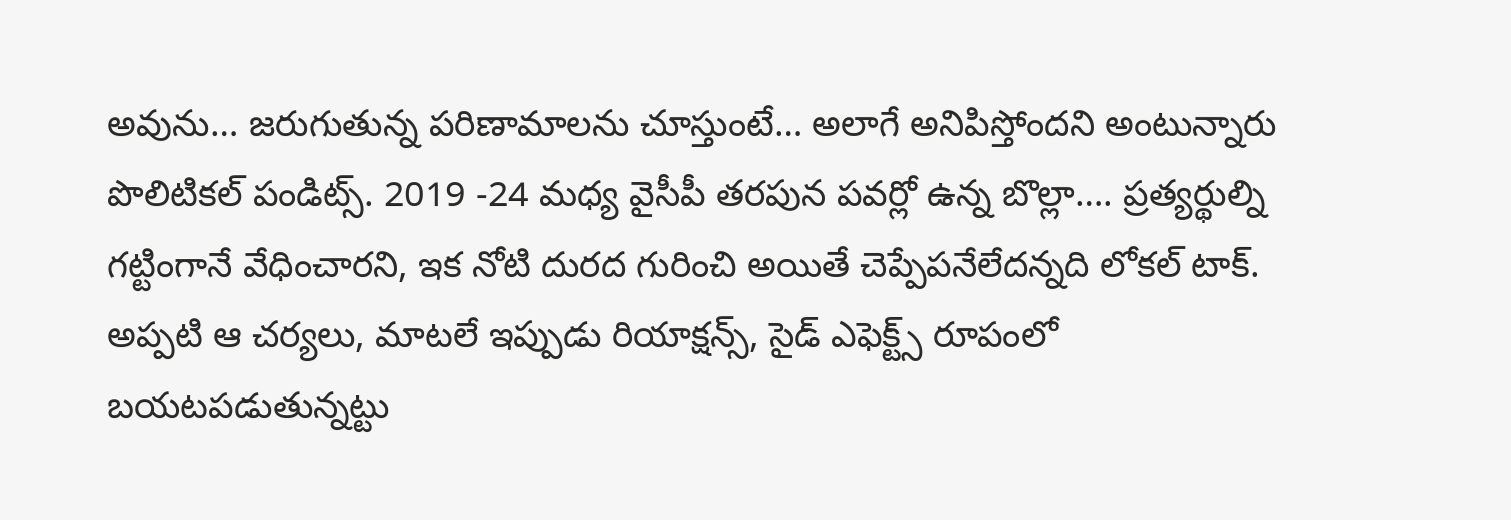అవును… జరుగుతున్న పరిణామాలను చూస్తుంటే… అలాగే అనిపిస్తోందని అంటున్నారు పొలిటికల్ పండిట్స్. 2019 -24 మధ్య వైసీపీ తరపున పవర్లో ఉన్న బొల్లా…. ప్రత్యర్థుల్ని గట్టింగానే వేధించారని, ఇక నోటి దురద గురించి అయితే చెప్పేపనేలేదన్నది లోకల్ టాక్. అప్పటి ఆ చర్యలు, మాటలే ఇప్పుడు రియాక్షన్స్, సైడ్ ఎఫెక్ట్స్ రూపంలో బయటపడుతున్నట్టు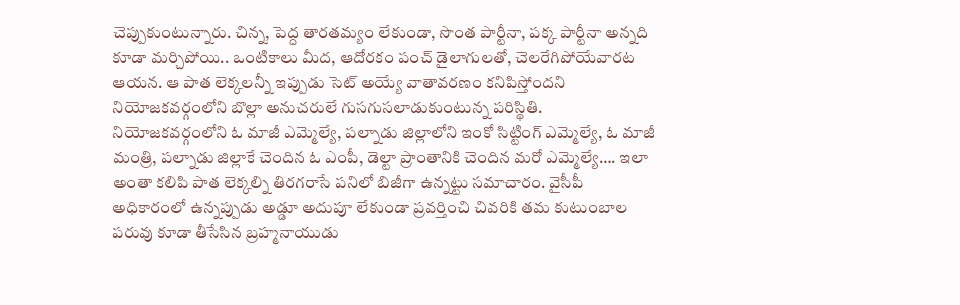చెప్పుకుంటున్నారు. చిన్న, పెద్ద తారతమ్యం లేకుండా, సొంత పార్టీనా, పక్క పార్టీనా అన్నది కూడా మర్చిపోయి.. ఒంటికాలు మీద, ఆదోరకం పంచ్ డైలాగులతో, చెలరేగిపోయేవారట ఆయన. ఆ పాత లెక్కలన్నీ ఇప్పుడు సెట్ అయ్యే వాతావరణం కనిపిస్తోందని నియోజకవర్గంలోని బొల్లా అనుచరులే గుసగుసలాడుకుంటున్న పరిస్థితి. నియోజకవర్గంలోని ఓ మాజీ ఎమ్మెల్యే, పల్నాడు జిల్లాలోని ఇంకో సిట్టింగ్ ఎమ్మెల్యే, ఓ మాజీ మంత్రి, పల్నాడు జిల్లాకే చెందిన ఓ ఎంపీ, డెల్టా ప్రాంతానికి చెందిన మరో ఎమ్మెల్యే…. ఇలా అంతా కలిపి పాత లెక్కల్ని తిరగరాసే పనిలో బిజీగా ఉన్నట్టు సమాచారం. వైసీపీ అధికారంలో ఉన్నప్పుడు అడ్డూ అదుపూ లేకుండా ప్రవర్తించి చివరికి తమ కుటుంబాల పరువు కూడా తీసేసిన బ్రహ్మనాయుడు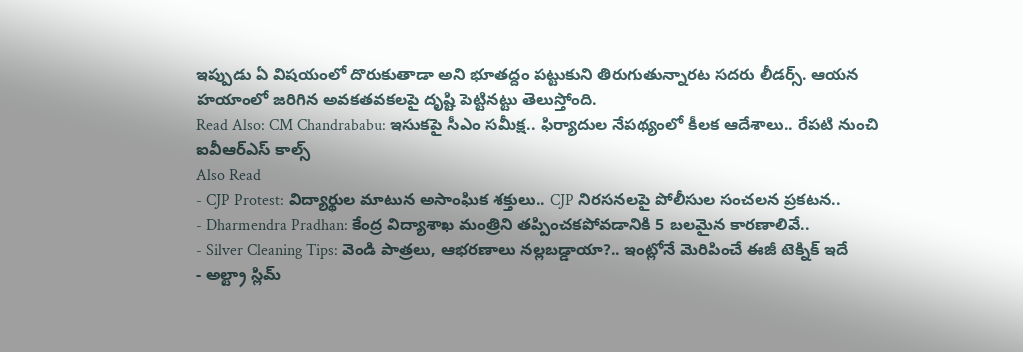ఇప్పుడు ఏ విషయంలో దొరుకుతాడా అని భూతద్దం పట్టుకుని తిరుగుతున్నారట సదరు లీడర్స్. ఆయన హయాంలో జరిగిన అవకతవకలపై దృష్టి పెట్టినట్టు తెలుస్తోంది.
Read Also: CM Chandrababu: ఇసుకపై సీఎం సమీక్ష.. ఫిర్యాదుల నేపథ్యంలో కీలక ఆదేశాలు.. రేపటి నుంచి ఐవీఆర్ఎస్ కాల్స్
Also Read
- CJP Protest: విద్యార్థుల మాటున అసాంఘిక శక్తులు.. CJP నిరసనలపై పోలీసుల సంచలన ప్రకటన..
- Dharmendra Pradhan: కేంద్ర విద్యాశాఖ మంత్రిని తప్పించకపోవడానికి 5 బలమైన కారణాలివే..
- Silver Cleaning Tips: వెండి పాత్రలు, ఆభరణాలు నల్లబడ్డాయా?.. ఇంట్లోనే మెరిపించే ఈజీ టెక్నిక్ ఇదే
- అల్ట్రా స్లిమ్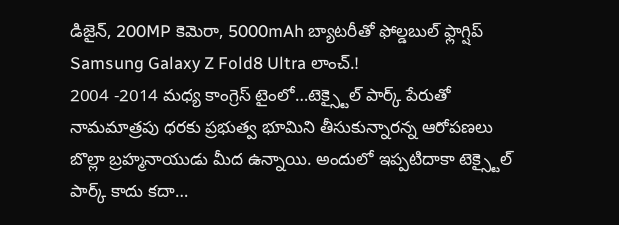డిజైన్, 200MP కెమెరా, 5000mAh బ్యాటరీతో ఫోల్డబుల్ ఫ్లాగ్షిప్ Samsung Galaxy Z Fold8 Ultra లాంచ్.!
2004 -2014 మధ్య కాంగ్రెస్ టైంలో…టెక్స్టైల్ పార్క్ పేరుతో నామమాత్రపు ధరకు ప్రభుత్వ భూమిని తీసుకున్నారన్న ఆరోపణలు బొల్లా బ్రహ్మనాయుడు మీద ఉన్నాయి. అందులో ఇప్పటిదాకా టెక్స్టైల్ పార్క్ కాదు కదా…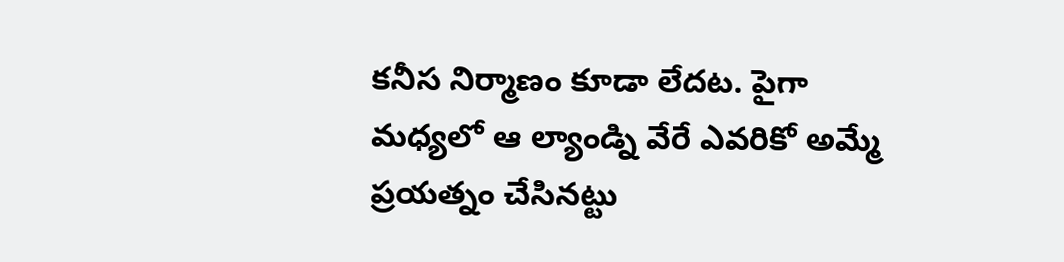కనీస నిర్మాణం కూడా లేదట. పైగా మధ్యలో ఆ ల్యాండ్ని వేరే ఎవరికో అమ్మే ప్రయత్నం చేసినట్టు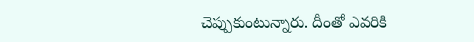చెప్పుకుంటున్నారు. దీంతో ఎవరికి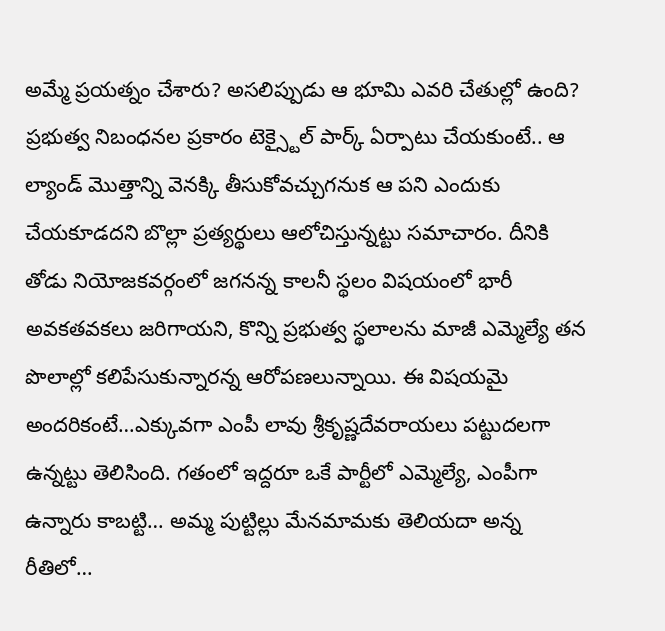అమ్మే ప్రయత్నం చేశారు? అసలిప్పుడు ఆ భూమి ఎవరి చేతుల్లో ఉంది? ప్రభుత్వ నిబంధనల ప్రకారం టెక్స్టైల్ పార్క్ ఏర్పాటు చేయకుంటే.. ఆ ల్యాండ్ మొత్తాన్ని వెనక్కి తీసుకోవచ్చుగనుక ఆ పని ఎందుకు చేయకూడదని బొల్లా ప్రత్యర్థులు ఆలోచిస్తున్నట్టు సమాచారం. దీనికి తోడు నియోజకవర్గంలో జగనన్న కాలనీ స్థలం విషయంలో భారీ అవకతవకలు జరిగాయని, కొన్ని ప్రభుత్వ స్థలాలను మాజీ ఎమ్మెల్యే తన పొలాల్లో కలిపేసుకున్నారన్న ఆరోపణలున్నాయి. ఈ విషయమై అందరికంటే…ఎక్కువగా ఎంపీ లావు శ్రీకృష్ణదేవరాయలు పట్టుదలగా ఉన్నట్టు తెలిసింది. గతంలో ఇద్దరూ ఒకే పార్టీలో ఎమ్మెల్యే, ఎంపీగా ఉన్నారు కాబట్టి… అమ్మ పుట్టిల్లు మేనమామకు తెలియదా అన్న రీతిలో…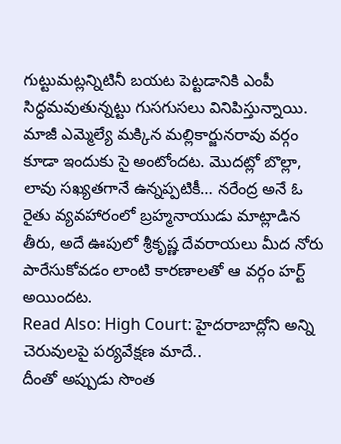గుట్టుమట్లన్నిటినీ బయట పెట్టడానికి ఎంపీ సిద్ధమవుతున్నట్టు గుసగుసలు వినిపిస్తున్నాయి. మాజీ ఎమ్మెల్యే మక్కిన మల్లికార్జునరావు వర్గం కూడా ఇందుకు సై అంటోందట. మొదట్లో బొల్లా, లావు సఖ్యతగానే ఉన్నప్పటికీ… నరేంద్ర అనే ఓ రైతు వ్యవహారంలో బ్రహ్మనాయుడు మాట్లాడిన తీరు, అదే ఊపులో శ్రీకృష్ణ దేవరాయలు మీద నోరు పారేసుకోవడం లాంటి కారణాలతో ఆ వర్గం హర్ట్ అయిందట.
Read Also: High Court: హైదరాబాద్లోని అన్ని చెరువులపై పర్యవేక్షణ మాదే..
దీంతో అప్పుడు సొంత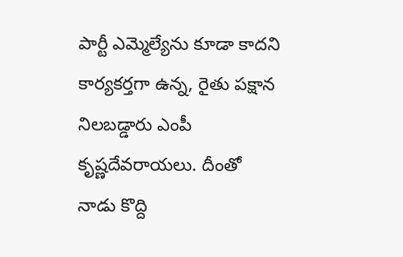పార్టీ ఎమ్మెల్యేను కూడా కాదని కార్యకర్తగా ఉన్న, రైతు పక్షాన నిలబడ్డారు ఎంపీ కృష్ణదేవరాయలు. దీంతో నాడు కొద్ది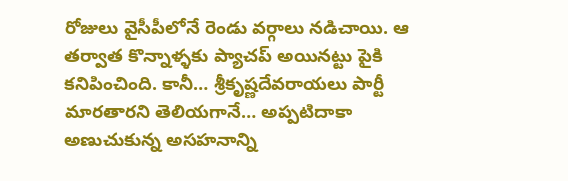రోజులు వైసీపీలోనే రెండు వర్గాలు నడిచాయి. ఆ తర్వాత కొన్నాళ్ళకు ప్యాచప్ అయినట్టు పైకి కనిపించింది. కానీ… శ్రీకృష్ణదేవరాయలు పార్టీ మారతారని తెలియగానే… అప్పటిదాకా అణుచుకున్న అసహనాన్ని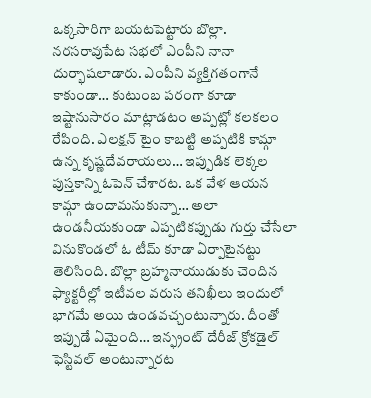ఒక్కసారిగా బయటపెట్టారు బొల్లా. నరసరావుపేట సభలో ఎంపీని నానా దుర్భాషలాడారు. ఎంపీని వ్యక్తిగతంగానే కాకుండా… కుటుంబ పరంగా కూడా ఇష్టానుసారం మాట్లాడటం అప్పట్లో కలకలం రేపింది. ఎలక్షన్ టైం కాబట్టి అప్పటికి కామ్గా ఉన్న కృష్ణదేవరాయలు… ఇప్పుడిక లెక్కల పుస్తకాన్ని ఓపెన్ చేశారట. ఒక వేళ ఆయన కామ్గా ఉందామనుకున్నా… అలా ఉండనీయకుండా ఎప్పటికప్పుడు గుర్తు చేసేలా వినుకొండలో ఓ టీమ్ కూడా ఏర్పాటైనట్టు తెలిసింది. బొల్లా బ్రహ్మనాయుడుకు చెందిన ఫ్యాక్టరీల్లో ఇటీవల వరుస తనిఖీలు ఇందులో భాగమే అయి ఉండవచ్చంటున్నారు. దీంతో ఇప్పుడే ఏమైంది… ఇన్ఫ్రంట్ దేరీజ్ క్రోకడైల్ ఫెస్టివల్ అంటున్నారట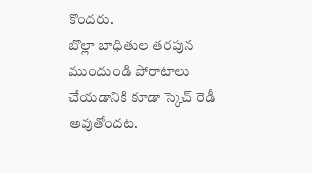కొందరు.
బొల్లా బాధితుల తరపున ముందుండి పోరాటాలు చేయడానికి కూడా స్కెచ్ రెడీ అవుతోందట.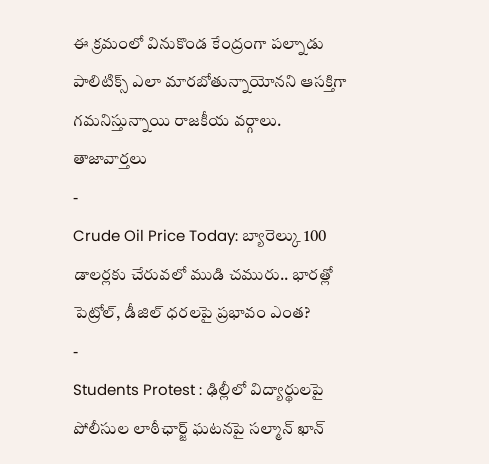ఈ క్రమంలో వినుకొండ కేంద్రంగా పల్నాడు పాలిటిక్స్ ఎలా మారబోతున్నాయోనని ఆసక్తిగా గమనిస్తున్నాయి రాజకీయ వర్గాలు.
తాజావార్తలు
-
Crude Oil Price Today: బ్యారెల్కు 100 డాలర్లకు చేరువలో ముడి చమురు.. భారత్లో పెట్రోల్, డీజిల్ ధరలపై ప్రభావం ఎంత?
-
Students Protest : ఢిల్లీలో విద్యార్థులపై పోలీసుల లాఠీఛార్జ్ ఘటనపై సల్మాన్ ఖాన్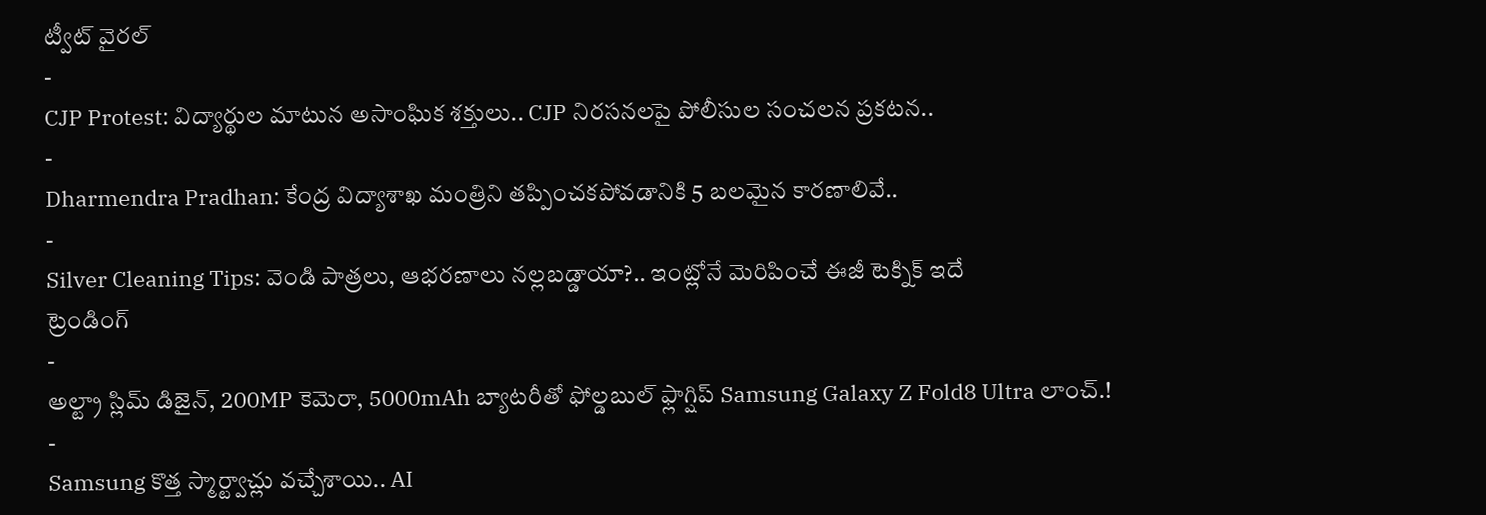ట్వీట్ వైరల్
-
CJP Protest: విద్యార్థుల మాటున అసాంఘిక శక్తులు.. CJP నిరసనలపై పోలీసుల సంచలన ప్రకటన..
-
Dharmendra Pradhan: కేంద్ర విద్యాశాఖ మంత్రిని తప్పించకపోవడానికి 5 బలమైన కారణాలివే..
-
Silver Cleaning Tips: వెండి పాత్రలు, ఆభరణాలు నల్లబడ్డాయా?.. ఇంట్లోనే మెరిపించే ఈజీ టెక్నిక్ ఇదే
ట్రెండింగ్
-
అల్ట్రా స్లిమ్ డిజైన్, 200MP కెమెరా, 5000mAh బ్యాటరీతో ఫోల్డబుల్ ఫ్లాగ్షిప్ Samsung Galaxy Z Fold8 Ultra లాంచ్.!
-
Samsung కొత్త స్మార్ట్వాచ్లు వచ్చేశాయి.. AI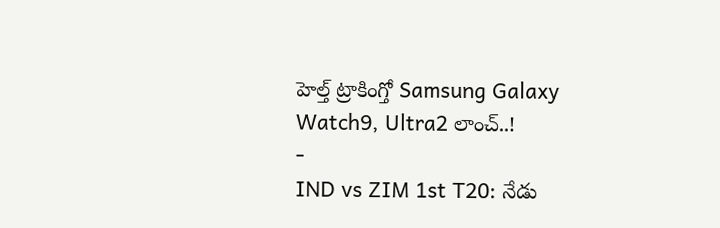హెల్త్ ట్రాకింగ్తో Samsung Galaxy Watch9, Ultra2 లాంచ్..!
-
IND vs ZIM 1st T20: నేడు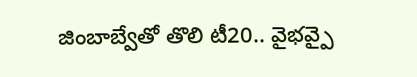జింబాబ్వేతో తొలి టీ20.. వైభవ్పై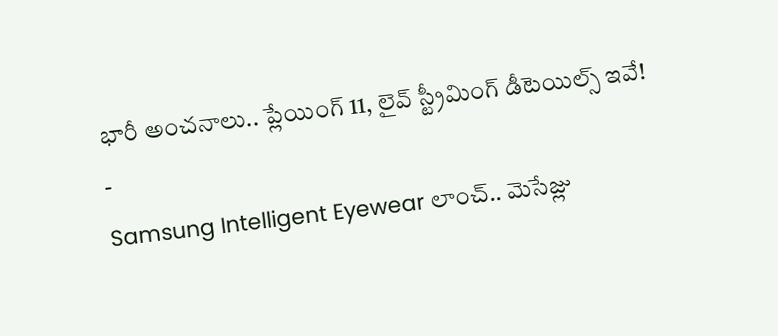భారీ అంచనాలు.. ప్లేయింగ్ 11, లైవ్ స్ట్రీమింగ్ డీటెయిల్స్ ఇవే!
-
Samsung Intelligent Eyewear లాంచ్.. మెసేజ్లు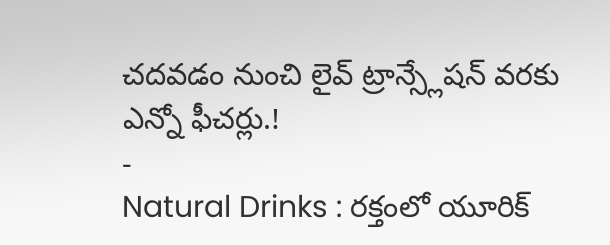చదవడం నుంచి లైవ్ ట్రాన్స్లేషన్ వరకు ఎన్నో ఫీచర్లు.!
-
Natural Drinks : రక్తంలో యూరిక్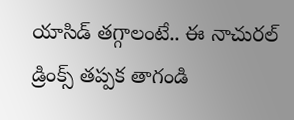యాసిడ్ తగ్గాలంటే.. ఈ నాచురల్ డ్రింక్స్ తప్పక తాగండి